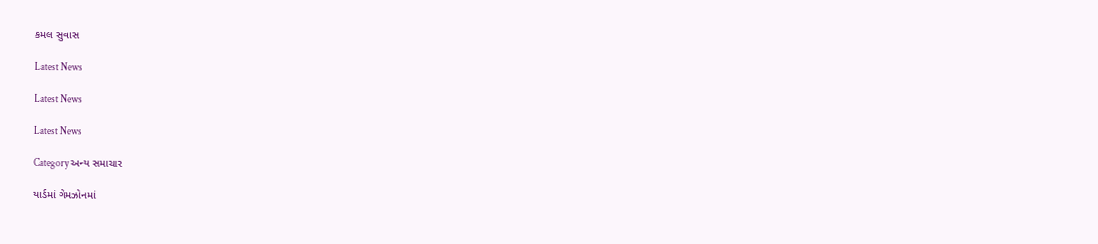કમલ સુવાસ

Latest News

Latest News

Latest News

Category અન્ય સમાચાર

યાર્ડમાં ગેમઝોનમાં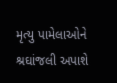મૃત્યુ પામેલાઓને શ્રઘાંજલી અપાશે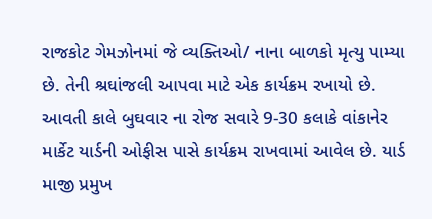રાજકોટ ગેમઝોનમાં જે વ્યક્તિઓ/ નાના બાળકો મૃત્યુ પામ્યા છે. તેની શ્રઘાંજલી આપવા માટે એક કાર્યક્રમ રખાયો છે. આવતી કાલે બુઘવાર ના રોજ સવારે 9-30 કલાકે વાંકાનેર માર્કેટ યાર્ડની ઓફીસ પાસે કાર્યક્રમ રાખવામાં આવેલ છે. યાર્ડ માજી પ્રમુખ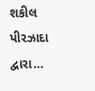શકીલ પીરઝાદા દ્વારા…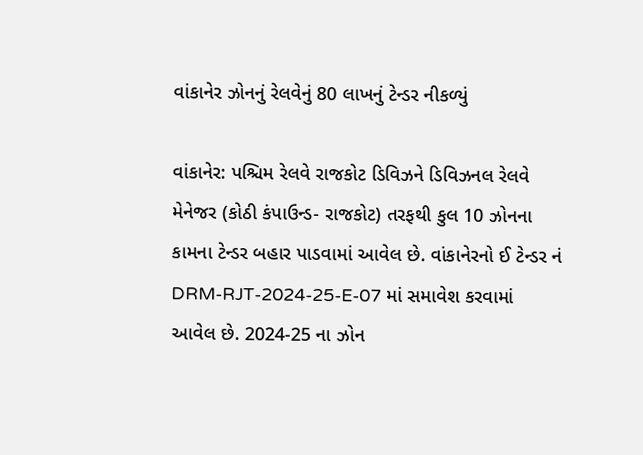વાંકાનેર ઝોનનું રેલવેનું 80 લાખનું ટેન્ડર નીકળ્યું

વાંકાનેર: પશ્ચિમ રેલવે રાજકોટ ડિવિઝને ડિવિઝનલ રેલવે મેનેજર (કોઠી કંપાઉન્ડ- રાજકોટ) તરફથી કુલ 10 ઝોનના કામના ટેન્ડર બહાર પાડવામાં આવેલ છે. વાંકાનેરનો ઈ ટેન્ડર નં DRM-RJT-2024-25-E-07 માં સમાવેશ કરવામાં આવેલ છે. 2024-25 ના ઝોન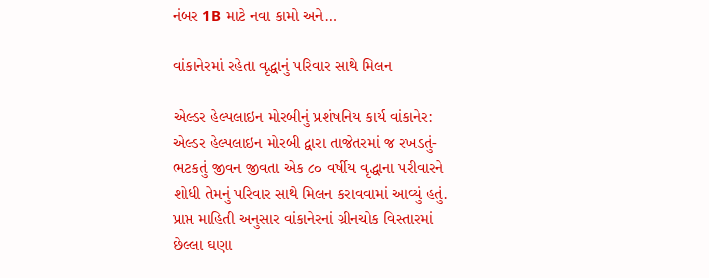નંબર 1B માટે નવા કામો અને…

વાંકાનેરમાં રહેતા વૃદ્ધાનું પરિવાર સાથે મિલન

એલ્ડર હેલ્પલાઇન મોરબીનું પ્રશંષનિય કાર્ય વાંકાનેર: એલ્ડર હેલ્પલાઇન મોરબી દ્વારા તાજેતરમાં જ રખડતું-ભટકતું જીવન જીવતા એક ૮૦ વર્ષીય વૃદ્ધાના પરીવારને શોધી તેમનું પરિવાર સાથે મિલન કરાવવામાં આવ્યું હતું. પ્રાપ્ત માહિતી અનુસાર વાંકાનેરનાં ગ્રીનચોક વિસ્તારમાં છેલ્લા ઘણા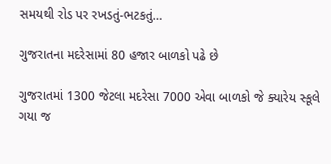સમયથી રોડ પર રખડતું-ભટકતું…

ગુજરાતના મદરેસામાં 80 હજાર બાળકો પઢે છે

ગુજરાતમાં 1300 જેટલા મદરેસા 7000 એવા બાળકો જે ક્યારેય સ્કૂલે ગયા જ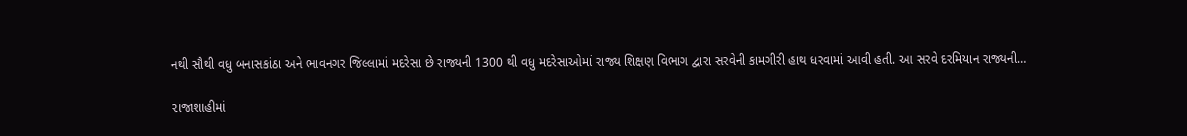નથી સૌથી વધુ બનાસકાંઠા અને ભાવનગર જિલ્લામાં મદરેસા છે રાજ્યની 1300 થી વધુ મદરેસાઓમાં રાજ્ય શિક્ષણ વિભાગ દ્વારા સરવેની કામગીરી હાથ ધરવામાં આવી હતી. આ સરવે દરમિયાન રાજ્યની…

૨ાજાશાહીમાં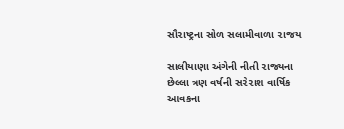સૌ૨ાષ્ટ્રના સોળ સલામીવાળા ૨ાજય

સાલીયાણા અંગેની નીતી ૨ાજ્યના છેલ્લા ત્રણ વર્ષની સ૨ે૨ાશ વાર્ષિક આવકના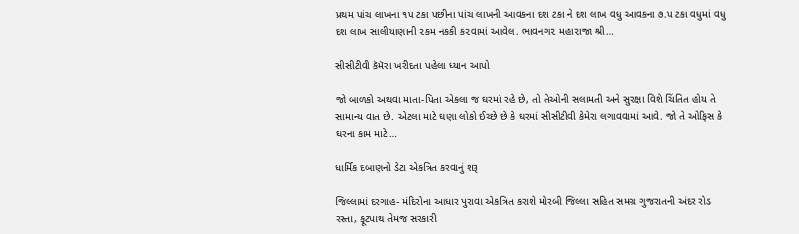પ્રથમ પાંચ લાખના ૧પ ટકા પછીના પાંચ લાખની આવકના દશ ટકા ને દશ લાખ વધુ આવકના ૭.પ ટકા વધુમાં વધુ દશ લાખ સાલીયાણાની ૨કમ નકકી ક૨વામાં આવેલ. ભાવનગ૨ મહા૨ાજા શ્રી…

સીસીટીવી કૅમૅરા ખરીદતા પહેલા ધ્યાન આપો

જો બાળકો અથવા માતા-પિતા એકલા જ ઘરમાં રહે છે, તો તેઓની સલામતી અને સુરક્ષા વિશે ચિંતિત હોય તે સામાન્ય વાત છે. એટલા માટે ઘણા લોકો ઈચ્છે છે કે ઘરમાં સીસીટીવી કેમેરા લગાવવામાં આવે. જો તે ઓફિસ કે ઘરના કામ માટે…

ધાર્મિક દબાણનો ડેટા એકત્રિત કરવાનું શરૂ

જિલ્લામાં દરગાહ- મંદિરોના આધાર પુરાવા એકત્રિત કરાશે મોરબી જિલ્લા સહિત સમગ્ર ગુજરાતની અંદર રોડ રસ્તા, ફૂટપાથ તેમજ સરકારી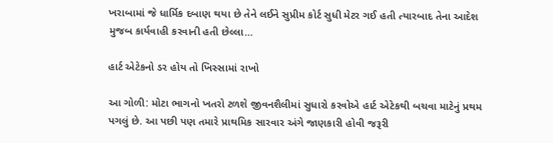ખરાબામાં જે ધાર્મિક દબાણ થયા છે તેને લઈને સુપ્રીમ કોર્ટ સુધી મેટર ગઈ હતી ત્યારબાદ તેના આદેશ મુજબ કાર્યવાહી કરવાની હતી છેલ્લા…

હાર્ટ એટેકનો ડર હોય તો ખિસ્સામાં રાખો

આ ગોળી: મોટા ભાગનો ખતરો ટળશે જીવનશૈલીમાં સુધારો કરવોએ હાર્ટ એટેકથી બચવા માટેનું પ્રથમ પગલું છે. આ પછી પણ તમારે પ્રાથમિક સારવાર અંગે જાણકારી હોવી જરૂરી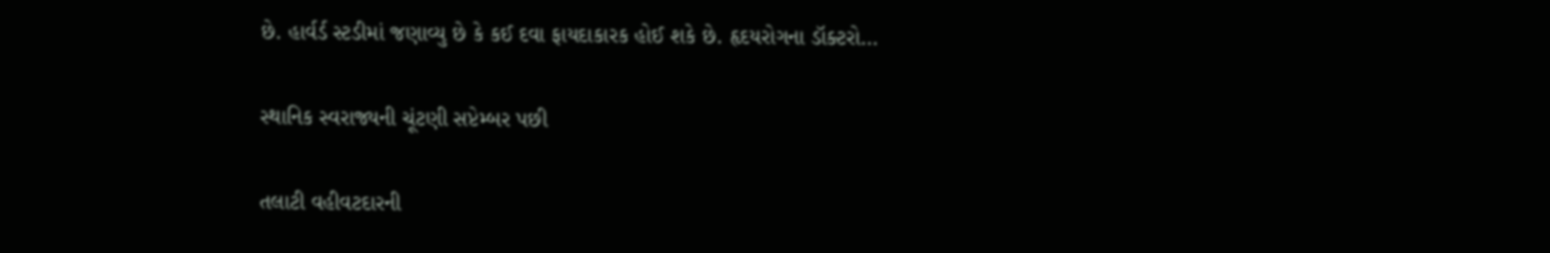છે. હાર્વર્ડ સ્ટડીમાં જણાવ્યુ છે કે કઈ દવા ફાયદાકારક હોઈ શકે છે. હૃદયરોગના ડૉક્ટરો…

સ્થાનિક સ્વરાજ્યની ચૂંટણી સપ્ટેમ્બર પછી

તલાટી વહીવટદારની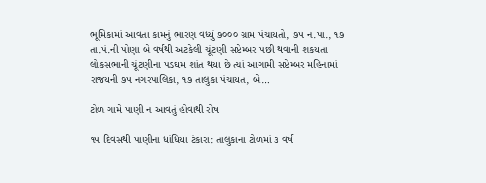ભૂમિકામાં આવતા કામનું ભારણ વધ્યું ૭૦૦૦ ગ્રામ પંચાયતો, ૭૫ ન.પા., ૧૭ તા.પં.ની પોણા બે વર્ષથી અટકેલી ચૂંટણી સપ્ટેમ્બર પછી થવાની શકયતા લોકસભાની ચૂંટણીના પડઘમ શાંત થયા છે ત્યાં આગામી સપ્ટેમ્બર મહિનામાં રાજયની ૭૫ નગરપાલિકા, ૧૭ તાલુકા પંચાયત, બે…

ટોળ ગામે પાણી ન આવતું હોવાથી રોષ

૧૫ દિવસથી પાણીના ધાંધિયા ટંકારા: તાલુકાના ટોળમાં ૩ વર્ષ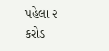પહેલા ૨ કરોડ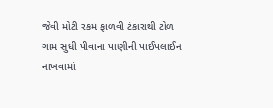જેવી મોટી રકમ ફાળવી ટંકારાથી ટોળ ગામ સુધી પીવાના પાણીની પાઈપલાઈન નાખવામાં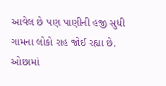આવેલ છે પણ પાણીની હજી સુધી ગામના લોકો રાહ જોઈ રહ્યા છે. ઓછામાં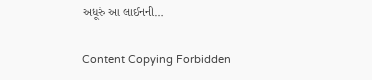અધૂરું આ લાઈનની…

Content Copying Forbidden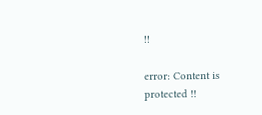!!

error: Content is protected !!